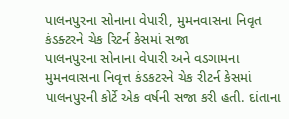પાલનપુરના સોનાના વેપારી, મુમનવાસના નિવૃત કંડક્ટરને ચેક રિટર્ન કેસમાં સજા
પાલનપુરના સોનાના વેપારી અને વડગામના મુમનવાસના નિવૃત્ત કંડકટરને ચેક રીટર્ન કેસમાં પાલનપુરની કોર્ટે એક વર્ષની સજા કરી હતી. દાંતાના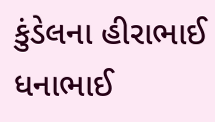કુંડેલના હીરાભાઈ ધનાભાઈ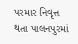પરમાર નિવૃત્ત થતા પાલનપુરમાં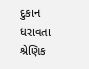દુકાન ધરાવતા શ્રેણિક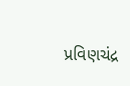પ્રવિણચંદ્ર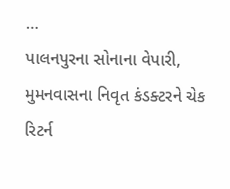…
પાલનપુરના સોનાના વેપારી, મુમનવાસના નિવૃત કંડક્ટરને ચેક રિટર્ન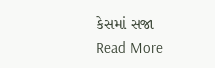કેસમાં સજા Read More